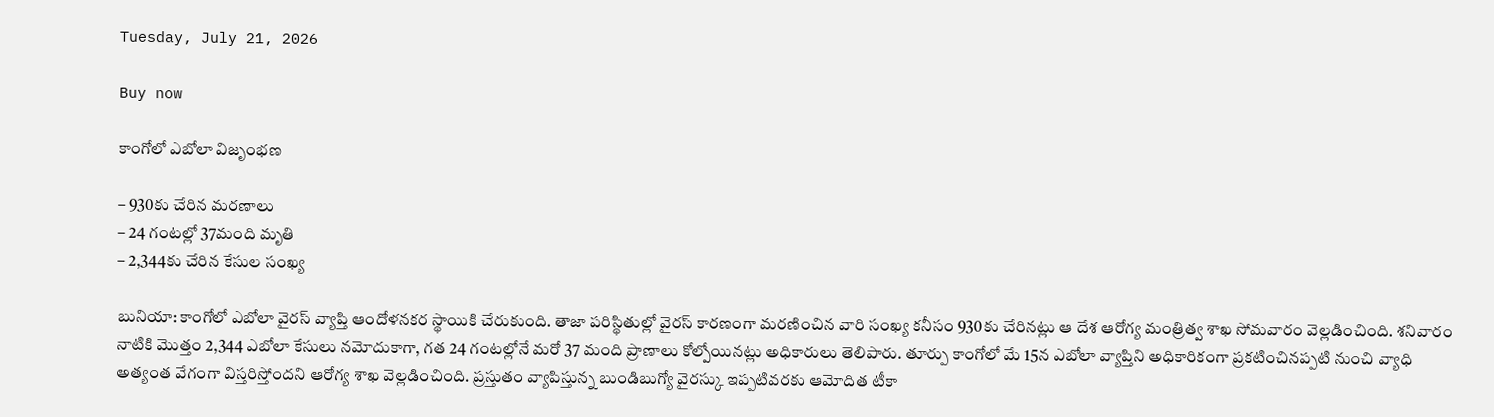Tuesday, July 21, 2026

Buy now

కాంగోలో ఎబోలా విజృంభణ

– 930కు చేరిన మరణాలు
– 24 గంటల్లో 37మంది మృతి
– 2,344కు చేరిన కేసుల సంఖ్య

బునియా: కాంగోలో ఎబోలా వైరస్ వ్యాప్తి ఆందోళనకర స్థాయికి చేరుకుంది. తాజా పరిస్థితుల్లో వైరస్ కారణంగా మరణించిన వారి సంఖ్య కనీసం 930కు చేరినట్లు ఆ దేశ ఆరోగ్య మంత్రిత్వ శాఖ సోమవారం వెల్లడించింది. శనివారం నాటికి మొత్తం 2,344 ఎబోలా కేసులు నమోదుకాగా, గత 24 గంటల్లోనే మరో 37 మంది ప్రాణాలు కోల్పోయినట్లు అధికారులు తెలిపారు. తూర్పు కాంగోలో మే 15న ఎబోలా వ్యాప్తిని అధికారికంగా ప్రకటించినప్పటి నుంచి వ్యాధి అత్యంత వేగంగా విస్తరిస్తోందని ఆరోగ్య శాఖ వెల్లడించింది. ప్రస్తుతం వ్యాపిస్తున్న బుండిబుగ్యో వైరస్కు ఇప్పటివరకు ఆమోదిత టీకా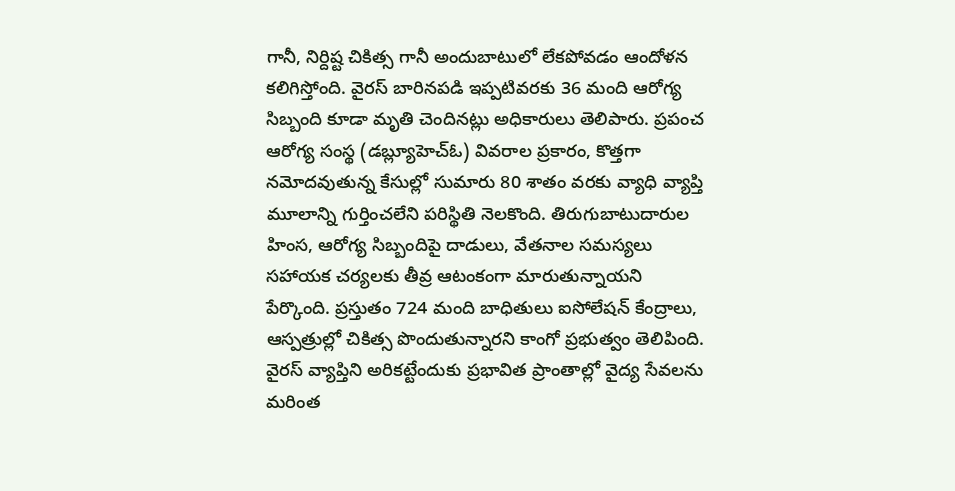గానీ, నిర్దిష్ట చికిత్స గానీ అందుబాటులో లేకపోవడం ఆందోళన కలిగిస్తోంది. వైరస్ బారినపడి ఇప్పటివరకు 36 మంది ఆరోగ్య సిబ్బంది కూడా మృతి చెందినట్లు అధికారులు తెలిపారు. ప్రపంచ ఆరోగ్య సంస్థ (డబ్ల్యూహెచ్‌ఓ) వివరాల ప్రకారం, కొత్తగా నమోదవుతున్న కేసుల్లో సుమారు 80 శాతం వరకు వ్యాధి వ్యాప్తి మూలాన్ని గుర్తించలేని పరిస్థితి నెలకొంది. తిరుగుబాటుదారుల హింస, ఆరోగ్య సిబ్బందిపై దాడులు, వేతనాల సమస్యలు సహాయక చర్యలకు తీవ్ర ఆటంకంగా మారుతున్నాయని పేర్కొంది. ప్రస్తుతం 724 మంది బాధితులు ఐసోలేషన్‌ కేంద్రాలు, ఆస్పత్రుల్లో చికిత్స పొందుతున్నారని కాంగో ప్రభుత్వం తెలిపింది. వైరస్ వ్యాప్తిని అరికట్టేందుకు ప్రభావిత ప్రాంతాల్లో వైద్య సేవలను మరింత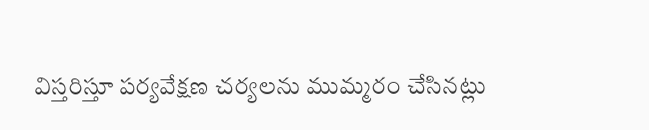విస్తరిస్తూ పర్యవేక్షణ చర్యలను ముమ్మరం చేసినట్లు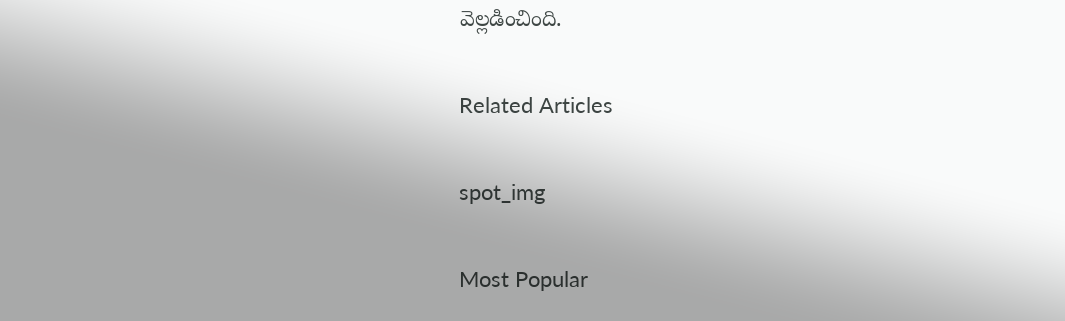వెల్లడించింది.

Related Articles

spot_img

Most Popular